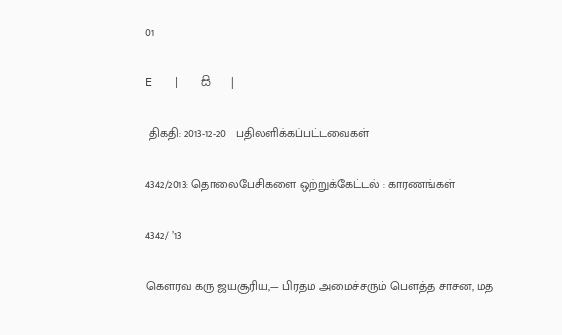01

E   |   සි   |

 திகதி: 2013-12-20   பதிலளிக்கப்பட்டவைகள்

4342/2013: தொலைபேசிகளை ஒற்றுக்கேட்டல் : காரணங்கள்

4342/ ’13

கெளரவ கரு ஜயசூரிய,— பிரதம அமைச்சரும் பெளத்த சாசன, மத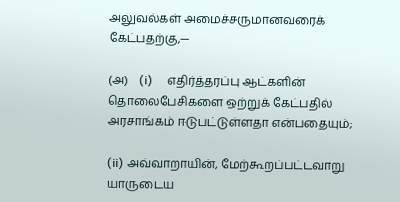அலுவல்கள் அமைச்சருமானவரைக் கேட்பதற்கு,—

(அ)    (i)     எதிர்த்தரப்பு ஆட்களின் தொலைபேசிகளை ஒற்றுக் கேட்பதில் அரசாங்கம் ஈடுபட்டுள்ளதா என்பதையும்;

(ii) அவ்வாறாயின், மேற்கூறப்பட்டவாறு யாருடைய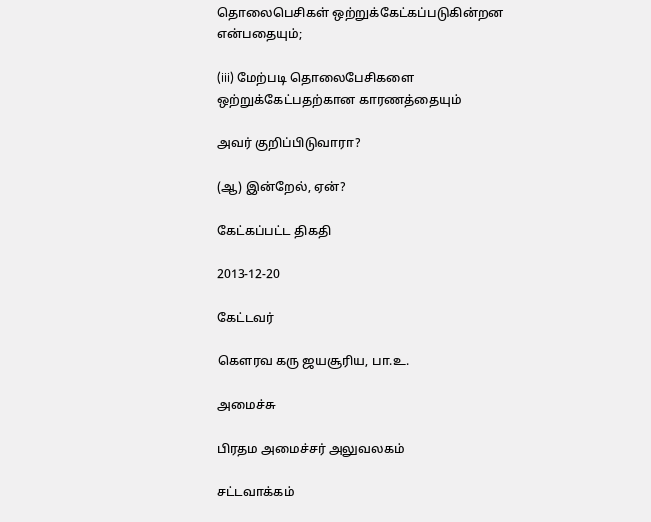தொலைபெசிகள் ஒற்றுக்கேட்கப்படுகின்றன என்பதையும்;

(iii) மேற்படி தொலைபேசிகளை ஒற்றுக்கேட்பதற்கான காரணத்தையும்

அவர் குறிப்பிடுவாரா?

(ஆ) இன்றேல், ஏன்?

கேட்கப்பட்ட திகதி

2013-12-20

கேட்டவர்

கௌரவ கரு ஜயசூரிய, பா.உ.

அமைச்சு

பிரதம அமைச்சர் அலுவலகம்

சட்டவாக்கம்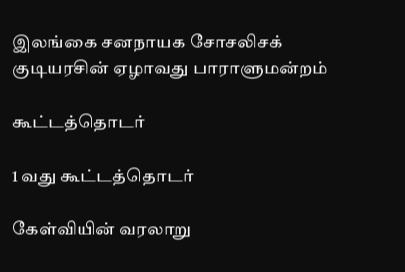இலங்கை சனநாயக சோசலிசக் குடியரசின் ஏழாவது பாராளுமன்றம்

கூட்டத்தொடர்

1 வது கூட்டத்தொடர்

கேள்வியின் வரலாறு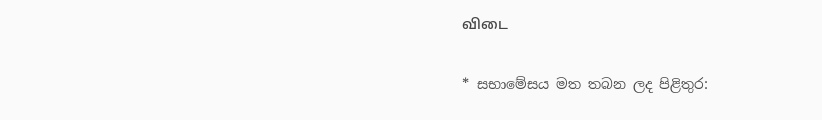விடை

* සභාමේසය මත තබන ලද පිළිතුර: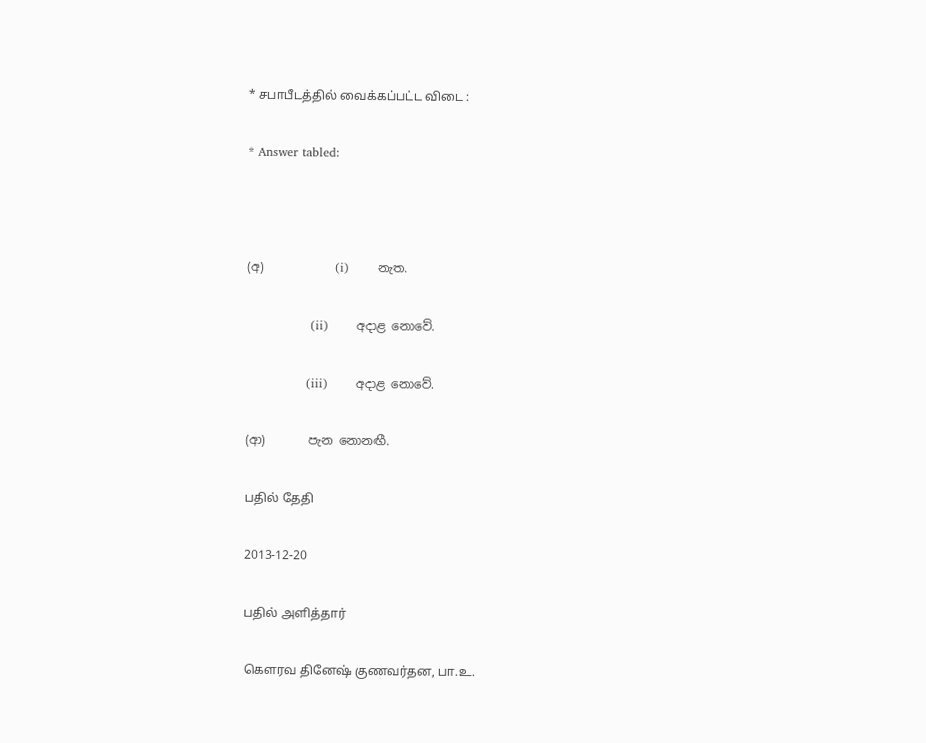* சபாபீடத்தில் வைக்கப்பட்ட விடை :

* Answer tabled:



(අ)            (i)       නැත.

                (ii)       අදාළ නොවේ.

               (iii)       අදාළ නොවේ.

(ආ)       පැන නොනඟී.

பதில் தேதி

2013-12-20

பதில் அளித்தார்

கௌரவ தினேஷ் குணவர்தன, பா.உ.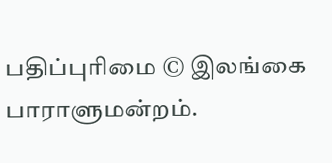பதிப்புரிமை © இலங்கை பாராளுமன்றம்.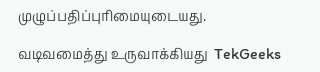முழுப்பதிப்புரிமையுடையது.

வடிவமைத்து உருவாக்கியது  TekGeeks